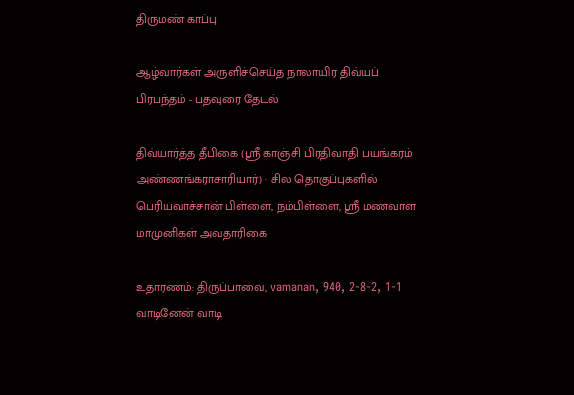திருமண் காப்பு

ஆழ்வார்கள் அருளிச்செய்த நாலாயிர திவ்யப் பிரபந்தம் - பதவுரை தேடல்

திவ்யார்த்த தீபிகை (ஸ்ரீ காஞ்சி பிரதிவாதி பயங்கரம் அண்ணங்கராசாரியார்) · சில தொகுப்புகளில் பெரியவாச்சான் பிள்ளை, நம்பிள்ளை, ஸ்ரீ மணவாள மாமுனிகள் அவதாரிகை

உதாரணம்: திருப்பாவை, vamanan, 940, 2-8-2, 1-1 வாடினேன் வாடி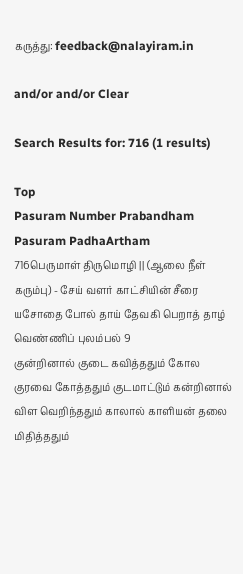கருத்து: feedback@nalayiram.in

and/or and/or Clear

Search Results for: 716 (1 results)

Top
Pasuram Number Prabandham Pasuram PadhaArtham
716பெருமாள் திருமொழி || (ஆலை நீள் கரும்பு) - சேய் வளர் காட்சியின் சீரை யசோதை போல் தாய் தேவகி பெறாத் தாழ் வெண்ணிப் புலம்பல் 9
குன்றினால் குடை கவித்ததும் கோல குரவை கோத்ததும் குடமாட்டும் கன்றினால் விள வெறிந்ததும் காலால் காளியன் தலை மிதித்ததும்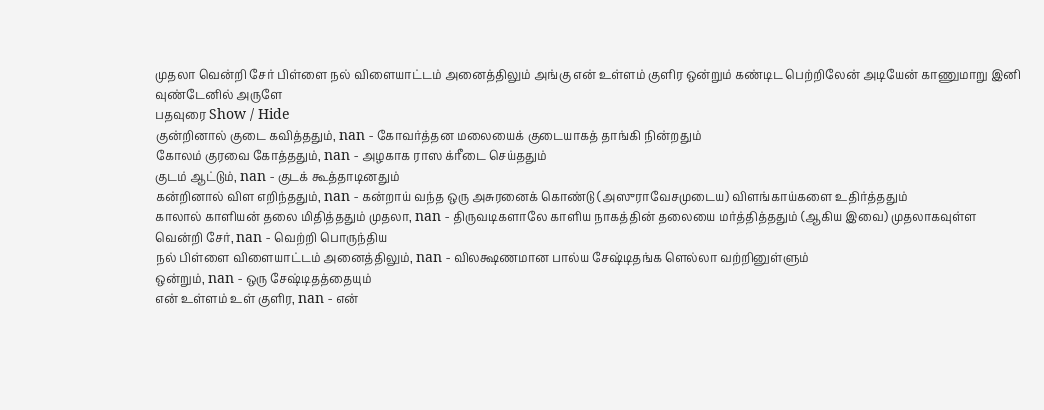முதலா வென்றி சேர் பிள்ளை நல் விளையாட்டம் அனைத்திலும் அங்கு என் உள்ளம் குளிர ஒன்றும் கண்டிட பெற்றிலேன் அடியேன் காணுமாறு இனி வுண்டேனில் அருளே
பதவுரை Show / Hide
குன்றினால் குடை கவித்ததும், nan - கோவர்த்தன மலையைக் குடையாகத் தாங்கி நின்றதும்
கோலம் குரவை கோத்ததும், nan - அழகாக ராஸ க்ரீடை செய்ததும்
குடம் ஆட்டும், nan - குடக் கூத்தாடினதும்
கன்றினால் விள எறிந்ததும், nan - கன்றாய் வந்த ஒரு அசுரனைக் கொண்டு (அஸுராவேசமுடைய) விளங்காய்களை உதிர்த்ததும்
காலால் காளியன் தலை மிதித்ததும் முதலா, nan - திருவடிகளாலே காளிய நாகத்தின் தலையை மர்த்தித்ததும் (ஆகிய இவை) முதலாகவுள்ள
வென்றி சேர், nan - வெற்றி பொருந்திய
நல் பிள்ளை விளையாட்டம் அனைத்திலும், nan - விலக்ஷணமான பால்ய சேஷ்டிதங்க ளெல்லா வற்றினுள்ளும்
ஒன்றும், nan - ஒரு சேஷ்டிதத்தையும்
என் உள்ளம் உள் குளிர, nan - என்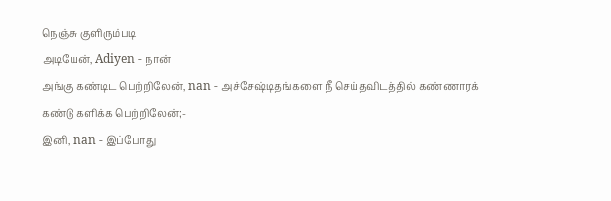நெஞ்சு குளிரும்படி
அடியேன், Adiyen - நான்
அங்கு கண்டிட பெற்றிலேன், nan - அச்சேஷ்டிதங்களை நீ செய்தவிடத்தில் கண்ணாரக் கண்டு களிக்க பெற்றிலேன்;-
இனி, nan - இப்போது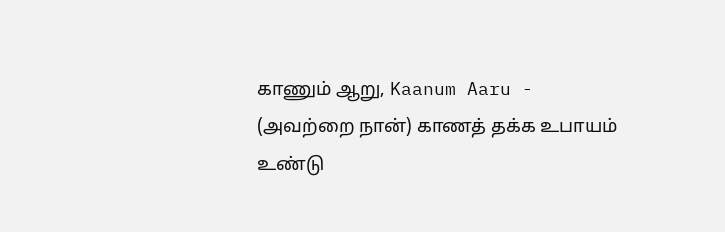காணும் ஆறு, Kaanum Aaru - (அவற்றை நான்) காணத் தக்க உபாயம்
உண்டு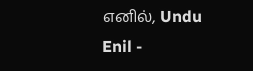எனில், Undu Enil -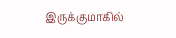இருக்குமாகில்